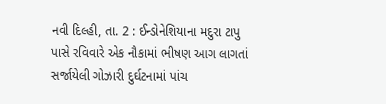નવી દિલ્હી, તા. 2 : ઈન્ડોનેશિયાના મદુરા ટાપુ પાસે રવિવારે એક નૌકામાં ભીષણ આગ લાગતાં સર્જાયેલી ગોઝારી દુર્ઘટનામાં પાંચ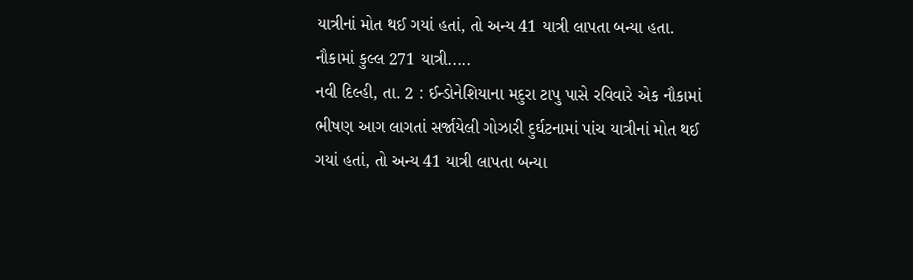યાત્રીનાં મોત થઈ ગયાં હતાં, તો અન્ય 41 યાત્રી લાપતા બન્યા હતા. નૌકામાં કુલ્લ 271 યાત્રી.....
નવી દિલ્હી, તા. 2 : ઈન્ડોનેશિયાના મદુરા ટાપુ પાસે રવિવારે એક નૌકામાં ભીષણ આગ લાગતાં સર્જાયેલી ગોઝારી દુર્ઘટનામાં પાંચ યાત્રીનાં મોત થઈ ગયાં હતાં, તો અન્ય 41 યાત્રી લાપતા બન્યા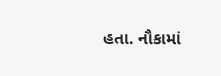હતા. નૌકામાં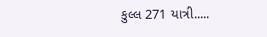કુલ્લ 271 યાત્રી.....